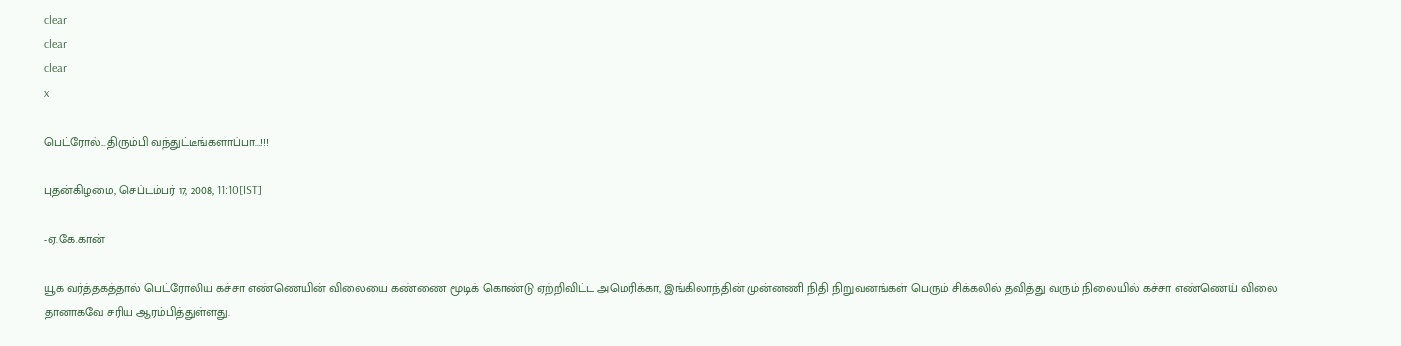clear
clear
clear
x

பெட்ரோல்...திரும்பி வந்துட்டீங்களாப்பா...!!!

புதன்கிழமை, செப்டம்பர் 17, 2008, 11:10[IST]

-ஏ.கே.கான்

யூக வர்த்தகத்தால் பெட்ரோலிய கச்சா எண்ணெயின் விலையை கண்ணை மூடிக் கொண்டு ஏற்றிவிட்ட அமெரிக்கா, இங்கிலாந்தின் முன்னணி நிதி நிறுவனங்கள் பெரும் சிக்கலில் தவித்து வரும் நிலையில் கச்சா எண்ணெய் விலை தானாகவே சரிய ஆரம்பித்துள்ளது.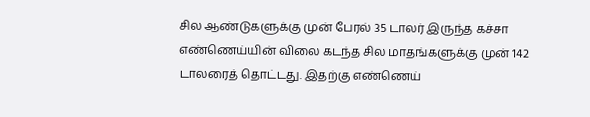சில ஆண்டுகளுக்கு முன் பேரல் 35 டாலர் இருந்த கச்சா எண்ணெய்யின் விலை கடந்த சில மாதங்களுக்கு முன் 142 டாலரைத் தொட்டது. இதற்கு எண்ணெய்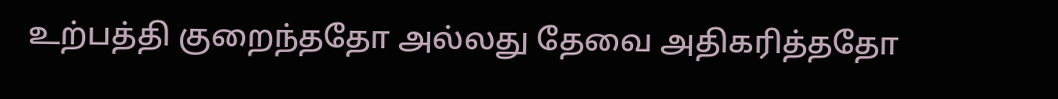உற்பத்தி குறைந்ததோ அல்லது தேவை அதிகரித்ததோ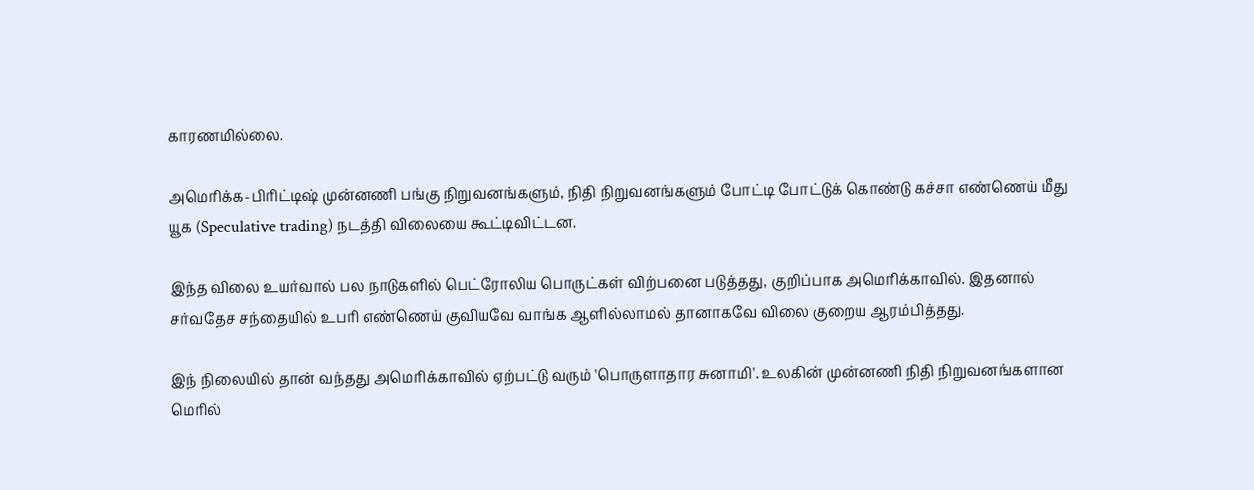காரணமில்லை.

அமெரிக்க-பிரிட்டிஷ் முன்னணி பங்கு நிறுவனங்களும், நிதி நிறுவனங்களும் போட்டி போட்டுக் கொண்டு கச்சா எண்ணெய் மீது யூக (Speculative trading) நடத்தி விலையை கூட்டிவிட்டன.

இந்த விலை உயர்வால் பல நாடுகளில் பெட்ரோலிய பொருட்கள் விற்பனை படுத்தது, குறிப்பாக அமெரிக்காவில். இதனால் சர்வதேச சந்தையில் உபரி எண்ணெய் குவியவே வாங்க ஆளில்லாமல் தானாகவே விலை குறைய ஆரம்பித்தது.

இந் நிலையில் தான் வந்தது அமெரிக்காவில் ஏற்பட்டு வரும் 'பொருளாதார சுனாமி'. உலகின் முன்னணி நிதி நிறுவனங்களான மெரில்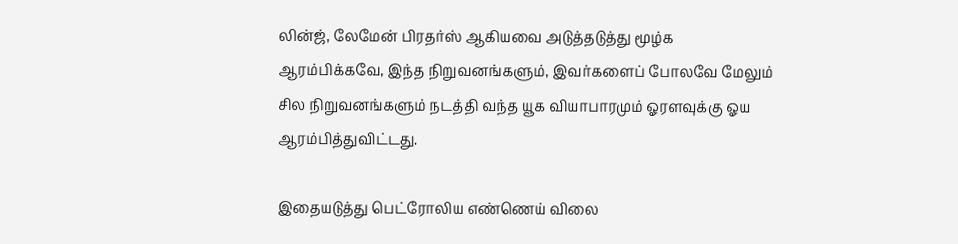லின்ஜ், லேமேன் பிரதர்ஸ் ஆகியவை அடுத்தடுத்து மூழ்க ஆரம்பிக்கவே, இந்த நிறுவனங்களும், இவர்களைப் போலவே மேலும் சில நிறுவனங்களும் நடத்தி வந்த யூக வியாபாரமும் ஓரளவுக்கு ஓய ஆரம்பித்துவிட்டது.

இதையடுத்து பெட்ரோலிய எண்ணெய் விலை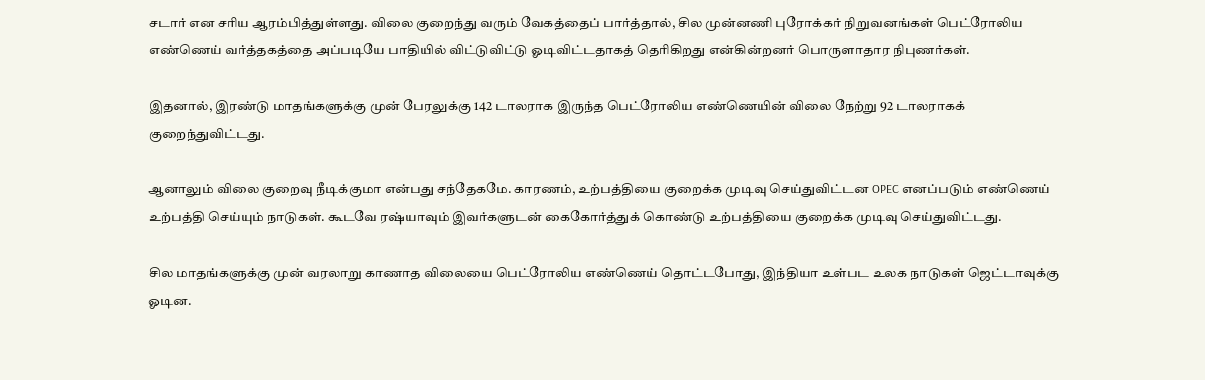சடார் என சரிய ஆரம்பித்துள்ளது. விலை குறைந்து வரும் வேகத்தைப் பார்த்தால், சில முன்னணி புரோக்கர் நிறுவனங்கள் பெட்ரோலிய எண்ணெய் வர்த்தகத்தை அப்படியே பாதியில் விட்டுவிட்டு ஓடிவிட்டதாகத் தெரிகிறது என்கின்றனர் பொருளாதார நிபுணர்கள்.

இதனால், இரண்டு மாதங்களுக்கு முன் பேரலுக்கு 142 டாலராக இருந்த பெட்ரோலிய எண்ணெயின் விலை நேற்று 92 டாலராகக் குறைந்துவிட்டது.

ஆனாலும் விலை குறைவு நீடிக்குமா என்பது சந்தேகமே. காரணம், உற்பத்தியை குறைக்க முடிவு செய்துவிட்டன OPEC எனப்படும் எண்ணெய் உற்பத்தி செய்யும் நாடுகள். கூடவே ரஷ்யாவும் இவர்களுடன் கைகோர்த்துக் கொண்டு உற்பத்தியை குறைக்க முடிவு செய்துவிட்டது.

சில மாதங்களுக்கு முன் வரலாறு காணாத விலையை பெட்ரோலிய எண்ணெய் தொட்டபோது, இந்தியா உள்பட உலக நாடுகள் ஜெட்டாவுக்கு ஓடின.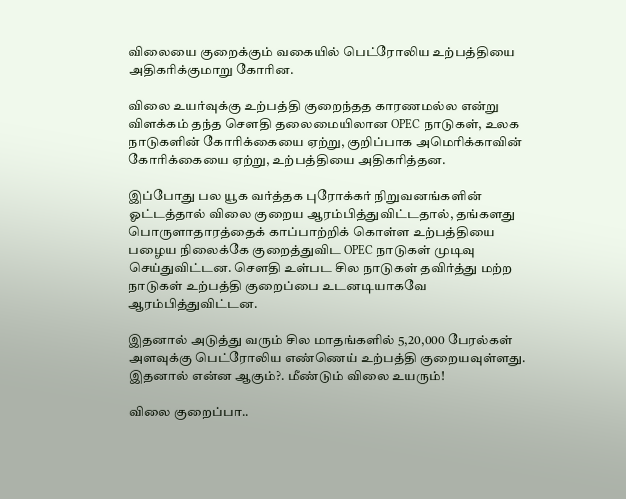விலையை குறைக்கும் வகையில் பெட்ரோலிய உற்பத்தியை அதிகரிக்குமாறு கோரின.

விலை உயர்வுக்கு உற்பத்தி குறைந்தத காரணமல்ல என்று விளக்கம் தந்த செளதி தலைமையிலான OPEC நாடுகள், உலக நாடுகளின் கோரிக்கையை ஏற்று, குறிப்பாக அமெரிக்காவின் கோரிக்கையை ஏற்று, உற்பத்தியை அதிகரித்தன.

இப்போது பல யூக வர்த்தக புரோக்கர் நிறுவனங்களின் ஓட்டத்தால் விலை குறைய ஆரம்பித்துவிட்டதால், தங்களது பொருளாதாரத்தைக் காப்பாற்றிக் கொள்ள உற்பத்தியை பழைய நிலைக்கே குறைத்துவிட OPEC நாடுகள் முடிவு செய்துவிட்டன. செளதி உள்பட சில நாடுகள் தவிர்த்து மற்ற நாடுகள் உற்பத்தி குறைப்பை உடனடியாகவே ஆரம்பித்துவிட்டன.

இதனால் அடுத்து வரும் சில மாதங்களில் 5,20,000 பேரல்கள் அளவுக்கு பெட்ரோலிய எண்ணெய் உற்பத்தி குறையவுள்ளது. இதனால் என்ன ஆகும்?. மீண்டும் விலை உயரும்!

விலை குறைப்பா..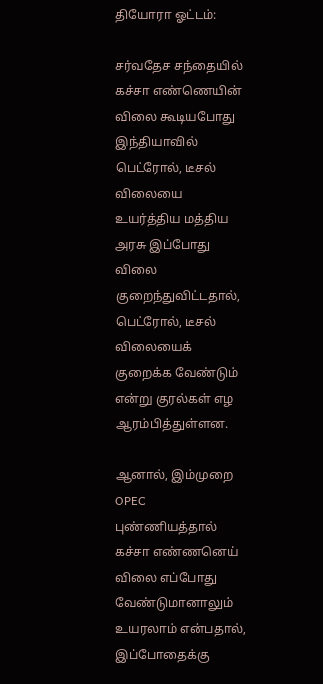தியோரா ஓட்டம்:

சர்வதேச சந்தையில் கச்சா எண்ணெயின் விலை கூடியபோது இந்தியாவில் பெட்ரோல், டீசல் விலையை உயர்த்திய மத்திய அரசு இப்போது விலை குறைந்துவிட்டதால், பெட்ரோல், டீசல் விலையைக் குறைக்க வேண்டும் என்று குரல்கள் எழ ஆரம்பித்துள்ளன.

ஆனால், இம்முறை OPEC புண்ணியத்தால் கச்சா எண்ணனெய் விலை எப்போது வேண்டுமானாலும் உயரலாம் என்பதால், இப்போதைக்கு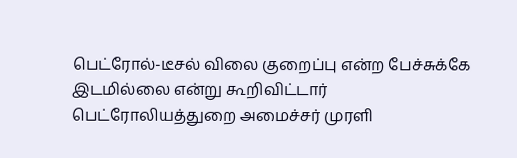பெட்ரோல்-டீசல் விலை குறைப்பு என்ற பேச்சுக்கே இடமில்லை என்று கூறிவிட்டார் பெட்ரோலியத்துறை அமைச்சர் முரளி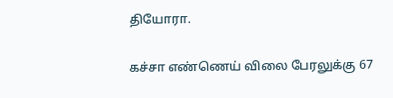தியோரா.

கச்சா எண்ணெய் விலை பேரலுக்கு 67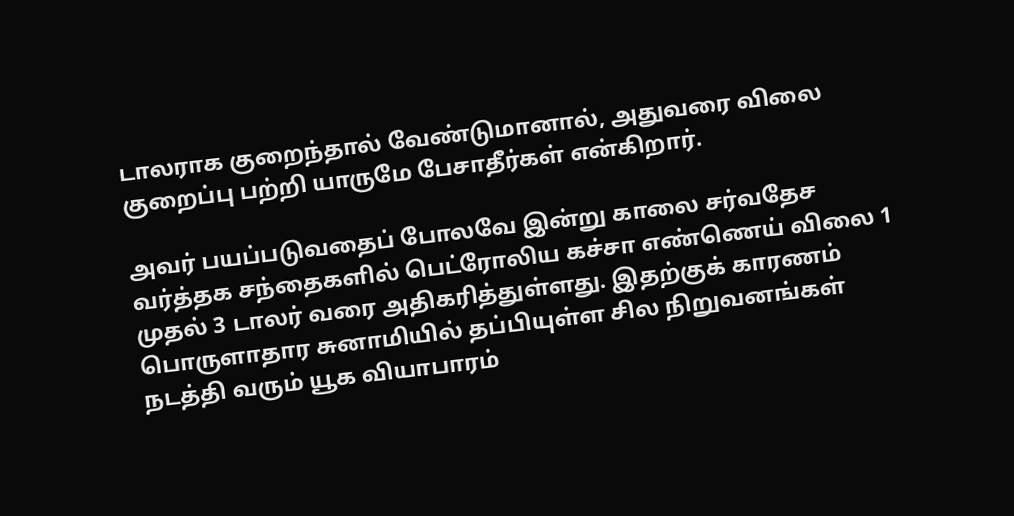டாலராக குறைந்தால் வேண்டுமானால், அதுவரை விலை குறைப்பு பற்றி யாருமே பேசாதீர்கள் என்கிறார்.

அவர் பயப்படுவதைப் போலவே இன்று காலை சர்வதேச வர்த்தக சந்தைகளில் பெட்ரோலிய கச்சா எண்ணெய் விலை 1 முதல் 3 டாலர் வரை அதிகரித்துள்ளது. இதற்குக் காரணம் பொருளாதார சுனாமியில் தப்பியுள்ள சில நிறுவனங்கள் நடத்தி வரும் யூக வியாபாரம்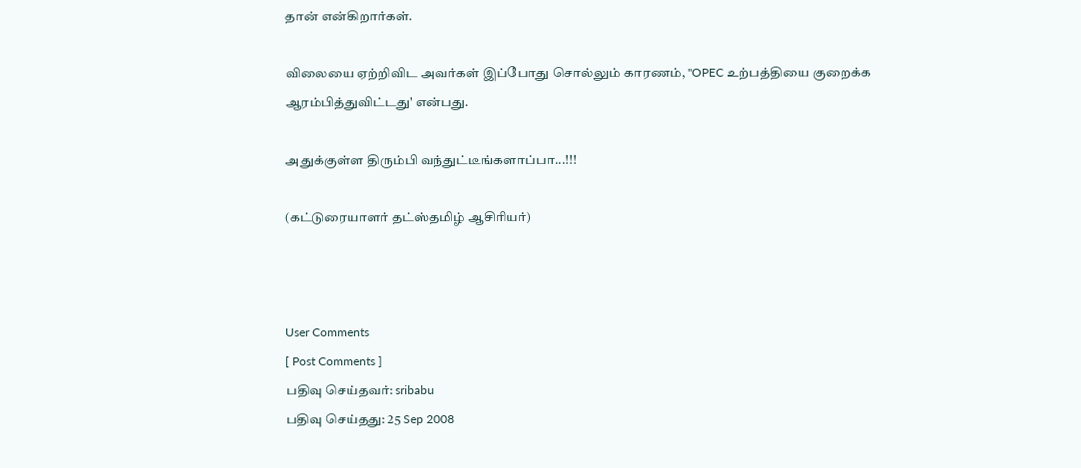தான் என்கிறார்கள்.

விலையை ஏற்றிவிட அவர்கள் இப்போது சொல்லும் காரணம், ''OPEC உற்பத்தியை குறைக்க ஆரம்பித்துவிட்டது' என்பது.

அதுக்குள்ள திரும்பி வந்துட்டீங்களாப்பா...!!!

(கட்டுரையாளர் தட்ஸ்தமிழ் ஆசிரியர்)



User Comments
[ Post Comments ]
பதிவு செய்தவர்: sribabu
பதிவு செய்தது: 25 Sep 2008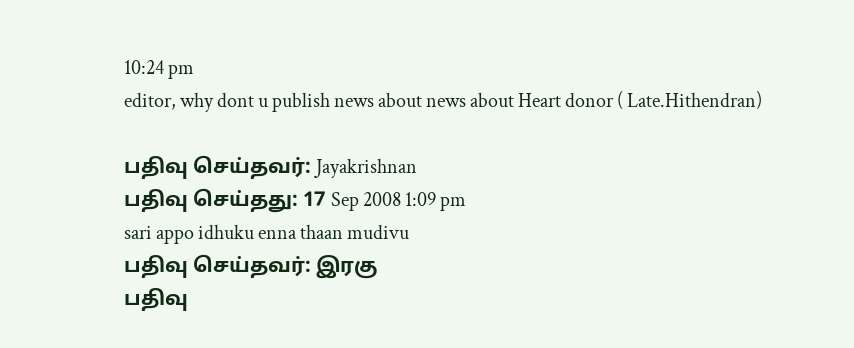10:24 pm
editor, why dont u publish news about news about Heart donor ( Late.Hithendran)

பதிவு செய்தவர்: Jayakrishnan
பதிவு செய்தது: 17 Sep 2008 1:09 pm
sari appo idhuku enna thaan mudivu
பதிவு செய்தவர்: இரகு
பதிவு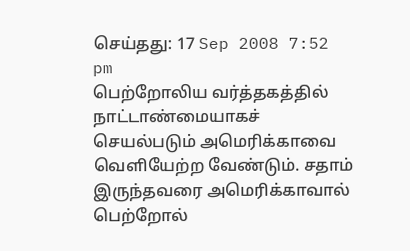செய்தது: 17 Sep 2008 7:52 pm
பெற்றோலிய வர்த்தகத்தில் நாட்டாண்மையாகச் செயல்படும் அமெரிக்காவை வெளியேற்ற வேண்டும். சதாம் இருந்தவரை அமெரிக்காவால் பெற்றோல்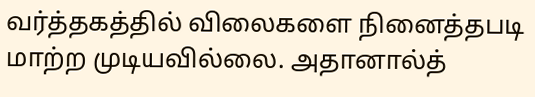வர்த்தகத்தில் விலைகளை நினைத்தபடி மாற்ற முடியவில்லை. அதானால்த்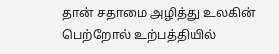தான் சதாமை அழித்து உலகின் பெற்றோல் உற்பத்தியில்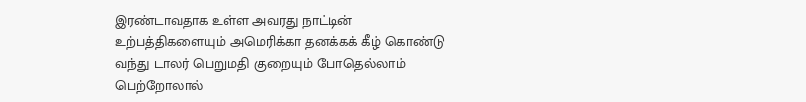இரண்டாவதாக உள்ள அவரது நாட்டின் உற்பத்திகளையும் அமெரிக்கா தனக்கக் கீழ் கொண்டு வந்து டாலர் பெறுமதி குறையும் போதெல்லாம் பெற்றோலால்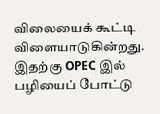விலையைக் கூட்டி விளையாடுகின்றது. இதற்கு OPEC இல் பழியைப் போட்டு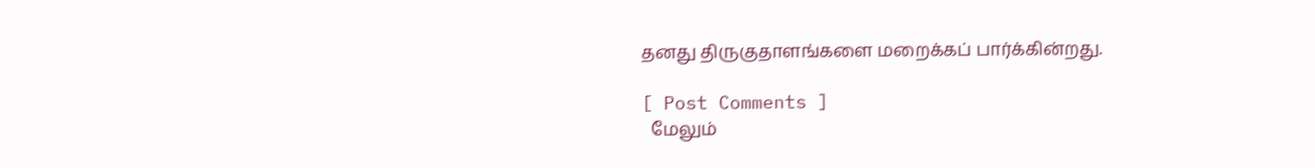தனது திருகுதாளங்களை மறைக்கப் பார்க்கின்றது.

[ Post Comments ]
  மேலும்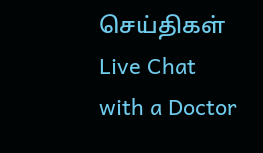செய்திகள்
Live Chat with a Doctor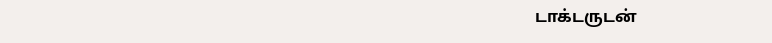டாக்டருடன்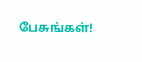பேசுங்கள்!